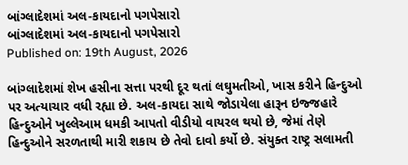બાંગ્લાદેશમાં અલ-કાયદાનો પગપેસારો
બાંગ્લાદેશમાં અલ-કાયદાનો પગપેસારો
Published on: 19th August, 2026

બાંગ્લાદેશમાં શેખ હસીના સત્તા પરથી દૂર થતાં લઘુમતીઓ, ખાસ કરીને હિન્દુઓ પર અત્યાચાર વધી રહ્યા છે. અલ-કાયદા સાથે જોડાયેલા હારૂન ઇજ્જહારે હિન્દુઓને ખુલ્લેઆમ ધમકી આપતો વીડીયો વાયરલ થયો છે, જેમાં તેણે હિન્દુઓને સરળતાથી મારી શકાય છે તેવો દાવો કર્યો છે. સંયુક્ત રાષ્ટ્ર સલામતી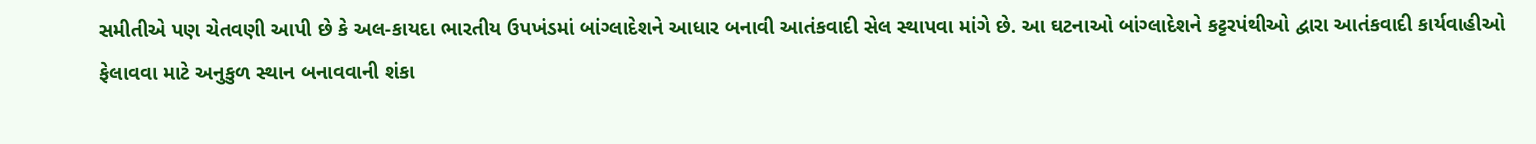સમીતીએ પણ ચેતવણી આપી છે કે અલ-કાયદા ભારતીય ઉપખંડમાં બાંગ્લાદેશને આધાર બનાવી આતંકવાદી સેલ સ્થાપવા માંગે છે. આ ઘટનાઓ બાંગ્લાદેશને કટ્ટરપંથીઓ દ્વારા આતંકવાદી કાર્યવાહીઓ ફેલાવવા માટે અનુકુળ સ્થાન બનાવવાની શંકા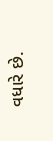વધારે છે.